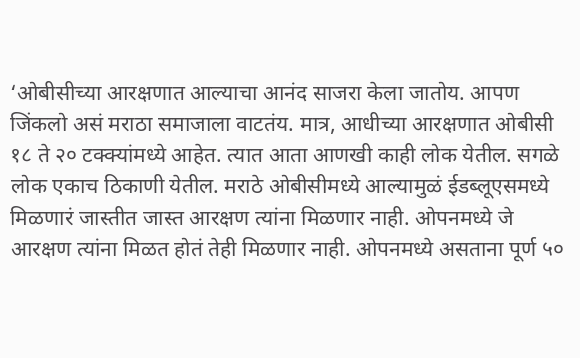‘ओबीसीच्या आरक्षणात आल्याचा आनंद साजरा केला जातोय. आपण जिंकलो असं मराठा समाजाला वाटतंय. मात्र, आधीच्या आरक्षणात ओबीसी १८ ते २० टक्क्यांमध्ये आहेत. त्यात आता आणखी काही लोक येतील. सगळे लोक एकाच ठिकाणी येतील. मराठे ओबीसीमध्ये आल्यामुळं ईडब्लूएसमध्ये मिळणारं जास्तीत जास्त आरक्षण त्यांना मिळणार नाही. ओपनमध्ये जे आरक्षण त्यांना मिळत होतं तेही मिळणार नाही. ओपनमध्ये असताना पूर्ण ५०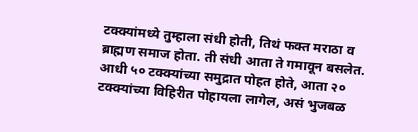टक्क्यांमध्ये तुम्हाला संधी होती, तिथं फक्त मराठा व ब्राह्मण समाज होता. ती संधी आता ते गमावून बसलेत. आधी ५० टक्क्यांच्या समुद्रात पोहत होते, आता २० टक्क्यांच्या विहिरीत पोहायला लागेल, असं भुजबळ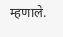म्हणाले.